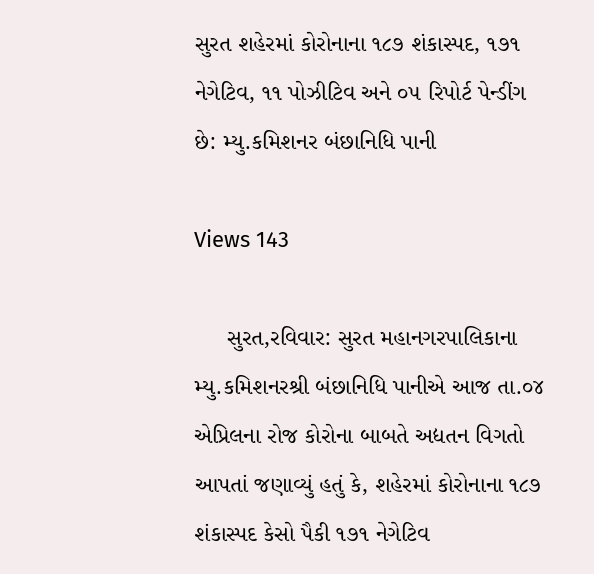સુરત શહેરમાં કોરોનાના ૧૮૭ શંકાસ્પદ, ૧૭૧ નેગેટિવ, ૧૧ પોઝીટિવ અને ૦૫ રિપોર્ટ પેન્ડીંગ છે: મ્યુ.કમિશનર બંછાનિધિ પાની

Views 143

     સુરત,રવિવાર: સુરત મહાનગરપાલિકાના મ્યુ.કમિશનરશ્રી બંછાનિધિ પાનીએ આજ તા.૦૪ એપ્રિલના રોજ કોરોના બાબતે અદ્યતન વિગતો આપતાં જણાવ્યું હતું કે, શહેરમાં કોરોનાના ૧૮૭ શંકાસ્પદ કેસો પૈકી ૧૭૧ નેગેટિવ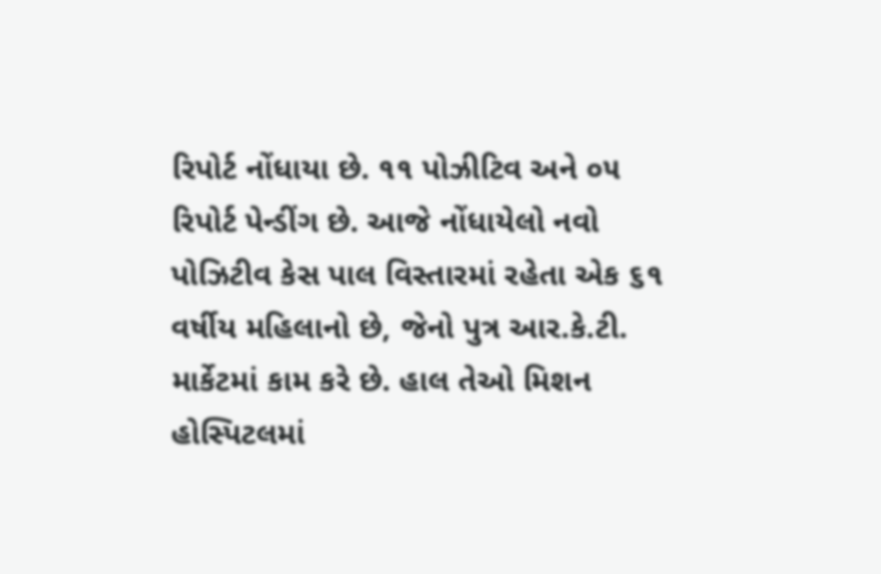રિપોર્ટ નોંધાયા છે. ૧૧ પોઝીટિવ અને ૦૫ રિપોર્ટ પેન્ડીંગ છે. આજે નોંધાયેલો નવો પોઝિટીવ કેસ પાલ વિસ્તારમાં રહેતા એક ૬૧ વર્ષીય મહિલાનો છે, જેનો પુત્ર આર.કે.ટી. માર્કેટમાં કામ કરે છે. હાલ તેઓ મિશન હોસ્પિટલમાં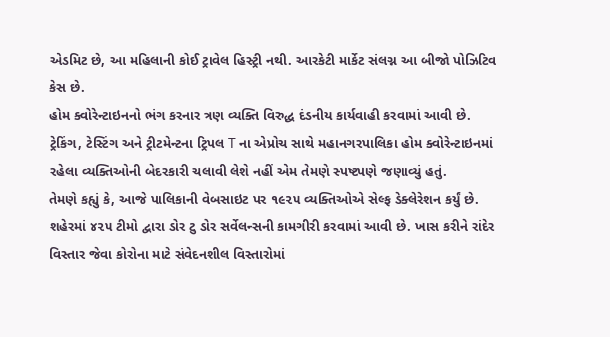એડમિટ છે, આ મહિલાની કોઈ ટ્રાવેલ હિસ્ટ્રી નથી. આરકેટી માર્કેટ સંલગ્ન આ બીજો પોઝિટિવ કેસ છે.
હોમ ક્વોરેન્ટાઇનનો ભંગ કરનાર ત્રણ વ્યક્તિ વિરુદ્ધ દંડનીય કાર્યવાહી કરવામાં આવી છે. ટ્રેકિંગ, ટેસ્ટિંગ અને ટ્રીટમેન્ટના ટ્રિપલ T ના એપ્રોચ સાથે મહાનગરપાલિકા હોમ ક્વોરેન્ટાઇનમાં રહેલા વ્યક્તિઓની બેદરકારી ચલાવી લેશે નહીં એમ તેમણે સ્પષ્ટપણે જણાવ્યું હતું.
તેમણે કહ્યું કે, આજે પાલિકાની વેબસાઇટ પર ૧૯૨૫ વ્યક્તિઓએ સેલ્ફ ડેક્લેરેશન કર્યું છે.
શહેરમાં ૪૨૫ ટીમો દ્વારા ડોર ટુ ડોર સર્વેલન્સની કામગીરી કરવામાં આવી છે. ખાસ કરીને રાંદેર વિસ્તાર જેવા કોરોના માટે સંવેદનશીલ વિસ્તારોમાં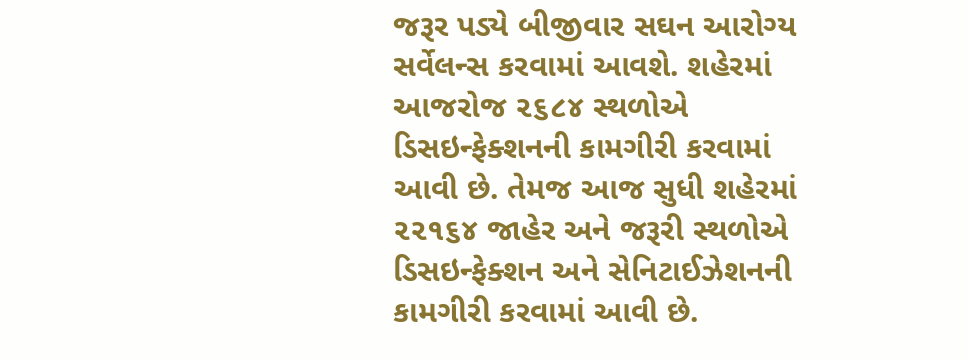જરૂર પડ્યે બીજીવાર સઘન આરોગ્ય સર્વેલન્સ કરવામાં આવશે. શહેરમાં આજરોજ ૨૬૮૪ સ્થળોએ ડિસઇન્ફેક્શનની કામગીરી કરવામાં આવી છે. તેમજ આજ સુધી શહેરમાં ૨૨૧૬૪ જાહેર અને જરૂરી સ્થળોએ ડિસઇન્ફેક્શન અને સેનિટાઈઝેશનની કામગીરી કરવામાં આવી છે.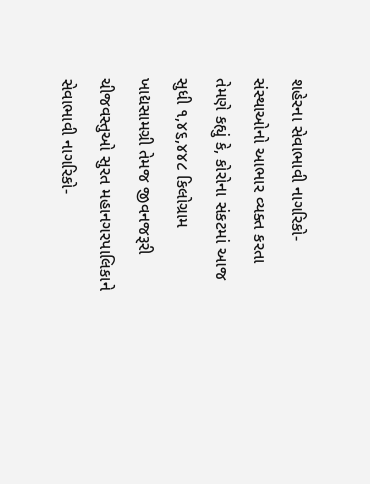શહેરના સેવાભાવી નાગરિકો-સંસ્થાઓનો આભાર વ્યક્ત કરતા તેમણે કહ્યું કે, કોરોના સંકટમાં આજ સુધી ૧,૪૬,૪૪૮ કિલોગ્રામ ખાદ્યસામગ્રી તેમજ જીવનજરૂરી ચીજવસ્તુઓ સુરત મહાનગરપાલિકાને સેવાભાવી નાગરિકો-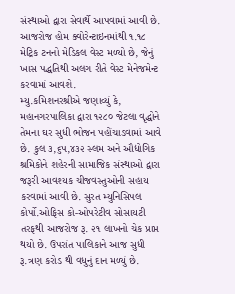સંસ્થાઓ દ્વારા સેવાર્થે આપવામાં આવી છે. આજરોજ હોમ ક્વોરેન્ટાઇનમાંથી ૧.૧૮ મેટ્રિક ટનનો મેડિકલ વેસ્ટ મળ્યો છે, જેનું ખાસ પદ્ધતિથી અલગ રીતે વેસ્ટ મેનેજમેન્ટ કરવામાં આવશે.
મ્યુ.કમિશનરશ્રીએ જણાવ્યું કે, મહાનગરપાલિકા દ્વારા ૧૨૮૦ જેટલા વૃદ્ધોને તેમના ઘર સુધી ભોજન પહોંચાડવામાં આવે છે. કુલ ૩,૬૫,૪૩૨ સ્લમ અને ઔદ્યોગિક શ્રમિકોને શહેરની સામાજિક સંસ્થાઓ દ્વારા જરૂરી આવશ્યક ચીજવસ્તુઓની સહાય કરવામાં આવી છે. સુરત મ્યુનિસિપલ કોર્પો.ઓફિસ કો-ઓપરેટીવ સોસાયટી તરફથી આજરોજ રૂ. ૨૧ લાખનો ચેક પ્રાપ્ત થયો છે. ઉપરાંત પાલિકાને આજ સુધી રૂ.ત્રણ કરોડ થી વધુનું દાન મળ્યું છે.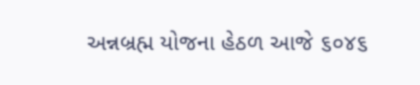અન્નબ્રહ્મ યોજના હેઠળ આજે ૬૦૪૬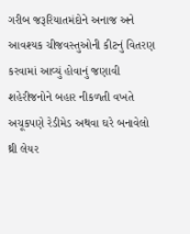ગરીબ જરૂરિયાતમંદોને અનાજ અને આવશ્યક ચીજવસ્તુઓની કીટનું વિતરણ કરવામાં આવ્યું હોવાનું જણાવી શહેરીજનોને બહાર નીકળતી વખતે અચૂકપણે રેડીમેડ અથવા ઘરે બનાવેલો થ્રી લેયર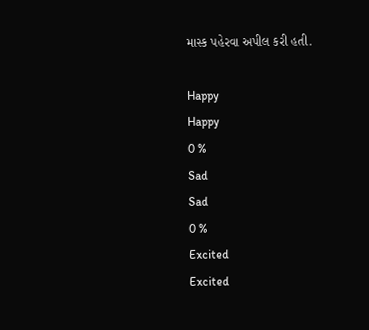માસ્ક પહેરવા અપીલ કરી હતી.

Happy
Happy
0 %
Sad
Sad
0 %
Excited
Excited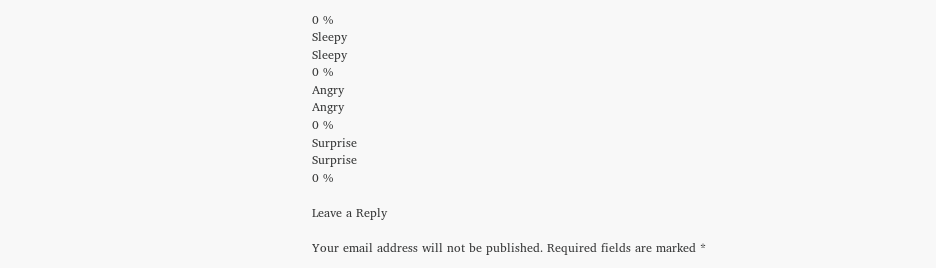0 %
Sleepy
Sleepy
0 %
Angry
Angry
0 %
Surprise
Surprise
0 %

Leave a Reply

Your email address will not be published. Required fields are marked *